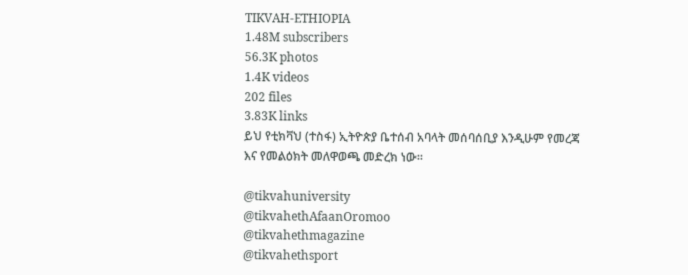TIKVAH-ETHIOPIA
1.48M subscribers
56.3K photos
1.4K videos
202 files
3.83K links
ይህ የቲክቫህ (ተስፋ) ኢትዮጵያ ቤተሰብ አባላት መሰባሰቢያ እንዲሁም የመረጃ እና የመልዕክት መለዋወጫ መድረክ ነው።

@tikvahuniversity
@tikvahethAfaanOromoo
@tikvahethmagazine
@tikvahethsport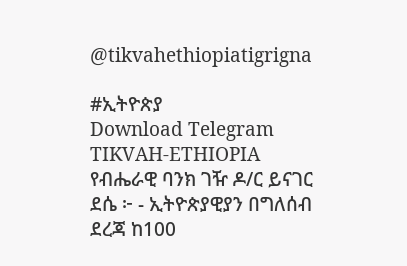@tikvahethiopiatigrigna

#ኢትዮጵያ
Download Telegram
TIKVAH-ETHIOPIA
የብሔራዊ ባንክ ገዥ ዶ/ር ይናገር ደሴ ፦ - ኢትዮጵያዊያን በግለሰብ ደረጃ ከ100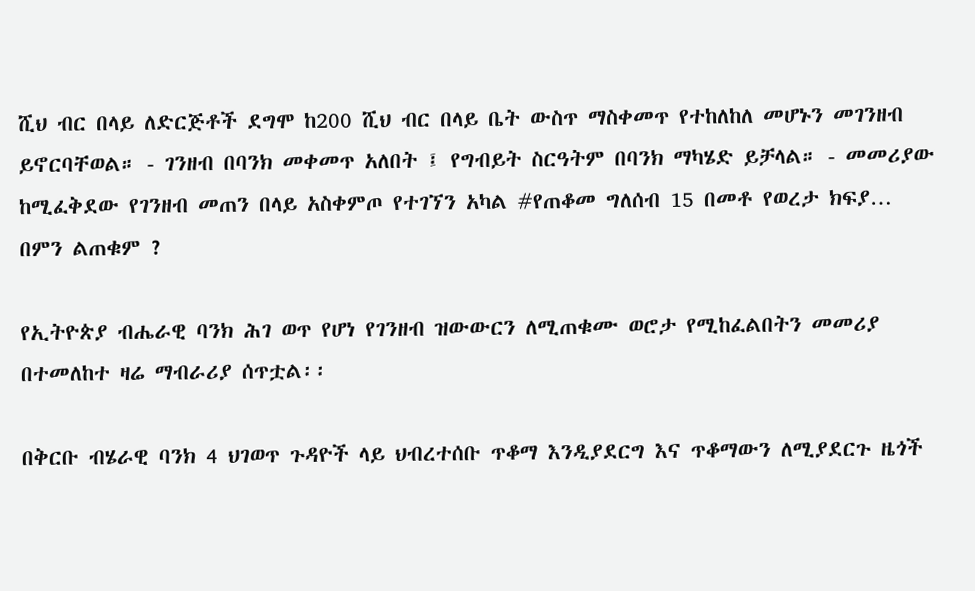ሺህ ብር በላይ ለድርጅቶች ደግሞ ከ200 ሺህ ብር በላይ ቤት ውስጥ ማስቀመጥ የተከለከለ መሆኑን መገንዘብ ይኖርባቸወል። - ገንዘብ በባንክ መቀመጥ አለበት ፤ የግብይት ስርዓትም በባንክ ማካሄድ ይቻላል። - መመሪያው ከሚፈቅደው የገንዘብ መጠን በላይ አስቀምጦ የተገኘን አካል #የጠቆመ ግለሰብ 15 በመቶ የወረታ ክፍያ…
በምን ልጠቁም ?

የኢትዮጵያ ብሔራዊ ባንክ ሕገ ወጥ የሆነ የገንዘብ ዝውውርን ለሚጠቁሙ ወሮታ የሚከፈልበትን መመሪያ በተመለከተ ዛሬ ማብራሪያ ሰጥቷል፡፡

በቅርቡ ብሄራዊ ባንክ 4 ህገወጥ ጉዳዮች ላይ ህብረተሰቡ ጥቆማ እንዲያደርግ እና ጥቆማውን ለሚያደርጉ ዜጎች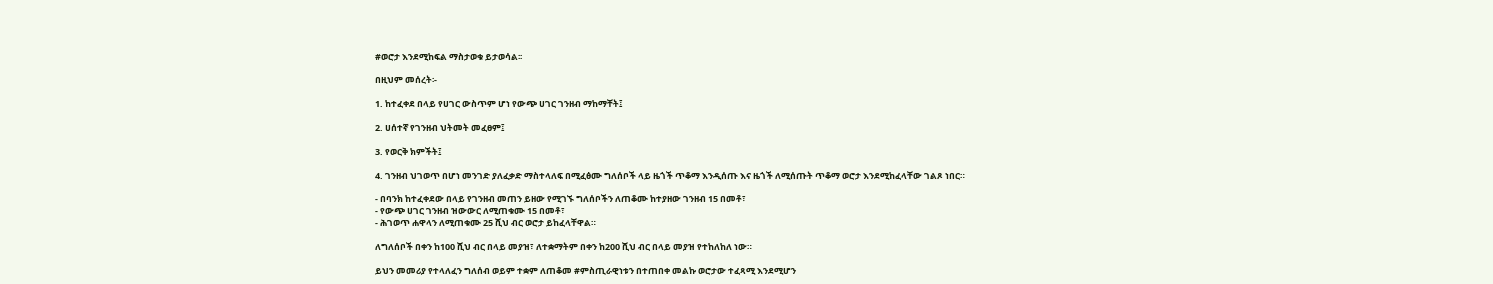#ወሮታ እንደሚከፍል ማስታወቁ ይታወሳል፡፡

በዚህም መሰረት፡-

1. ከተፈቀደ በላይ የሀገር ውስጥም ሆነ የውጭ ሀገር ገንዘብ ማከማቸት፤

2. ሀሰተኛ የገንዘብ ህትመት መፈፀም፤

3. የወርቅ ክምችት፤

4. ገንዘብ ህገወጥ በሆነ መንገድ ያለፈቃድ ማስተላለፍ በሚፈፅሙ ግለሰቦች ላይ ዜጎች ጥቆማ እንዲሰጡ እና ዜጎች ለሚሰጡት ጥቆማ ወሮታ እንደሚከፈላቸው ገልጾ ነበር።

- በባንክ ከተፈቀደው በላይ የገንዘብ መጠን ይዘው የሚገኙ ግለሰቦችን ለጠቆሙ ከተያዘው ገንዘብ 15 በመቶ፣
- የውጭ ሀገር ገንዘብ ዝውውር ለሚጠቁሙ 15 በመቶ፣
- ሕገወጥ ሐዋላን ለሚጠቁሙ 25 ሺህ ብር ወሮታ ይከፈላቸዋል።

ለግለሰቦች በቀን ከ100 ሺህ ብር በላይ መያዝ፣ ለተቋማትም በቀን ከ200 ሺህ ብር በላይ መያዝ የተከለከለ ነው።

ይህን መመሪያ የተላለፈን ግለሰብ ወይም ተቋም ለጠቆመ #ምስጢራዊነቱን በተጠበቀ መልኩ ወሮታው ተፈጻሚ እንደሚሆን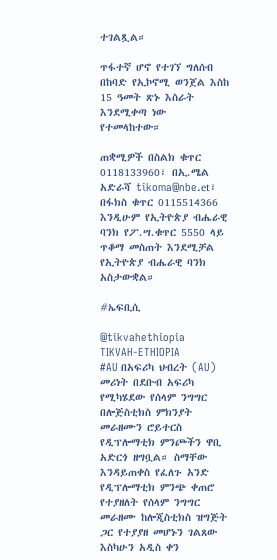ተገልጿል።

ጥፋተኛ ሆኖ የተገኘ ግለሰብ በከባድ የኢኮኖሚ ወንጀል እስከ 15 ዓመት ጽኑ እስራት እንደሚቀጣ ነው የተመላከተው።

ጠቋሚዎች በስልክ ቁጥር 0118133960፣ በኢ.ሜል አድራሻ tikoma@nbe.et፣ በፋክስ ቁጥር 0115514366 እንዲሁም የኢትዮጵያ ብሔራዊ ባንክ የፖ.ሣ.ቁጥር 5550 ላይ ጥቆማ መስጠት እንደሚቻል የኢትዮጵያ ብሔራዊ ባንክ አስታውቋል።

#ኤፍቢሲ

@tikvahethiopia
TIKVAH-ETHIOPIA
#AU በአፍሪካ ህብረት (AU) መሪነት በደቡብ አፍሪካ የሚካሄደው የሰላም ንግግር በሎጅስቲክስ ምክንያት መራዘሙን ሮይተርስ የዲፕሎማቲክ ምንጮችን ዋቢ አድርጎ ዘግቧል። ስማቸው እንዳይጠቀስ የፈለጉ አንድ የዲፕሎማቲክ ምንጭ ቀጠሮ የተያዘለት የሰላም ንግግር መራዘሙ ከሎጂስቲክስ ዝግጅት ጋር የተያያዘ መሆኑን ገልጸው እስካሁን አዲስ ቀን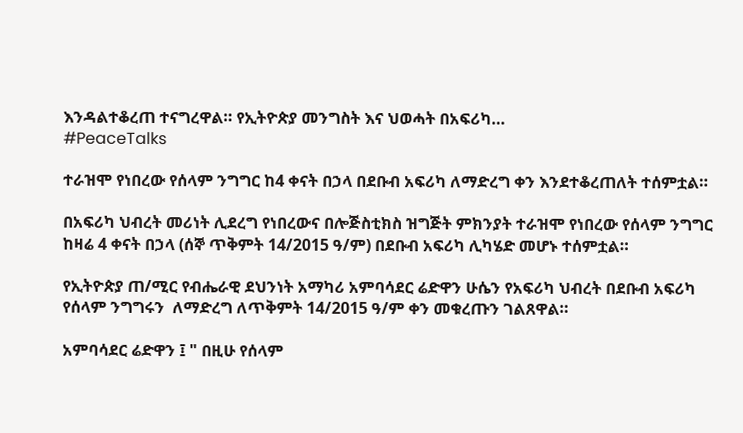እንዳልተቆረጠ ተናግረዋል። የኢትዮጵያ መንግስት እና ህወሓት በአፍሪካ…
#PeaceTalks

ተራዝሞ የነበረው የሰላም ንግግር ከ4 ቀናት በኃላ በደቡብ አፍሪካ ለማድረግ ቀን እንደተቆረጠለት ተሰምቷል።

በአፍሪካ ህብረት መሪነት ሊደረግ የነበረውና በሎጅስቲክስ ዝግጅት ምክንያት ተራዝሞ የነበረው የሰላም ንግግር ከዛሬ 4 ቀናት በኃላ (ሰኞ ጥቅምት 14/2015 ዓ/ም) በደቡብ አፍሪካ ሊካሄድ መሆኑ ተሰምቷል።

የኢትዮጵያ ጠ/ሚር የብሔራዊ ደህንነት አማካሪ አምባሳደር ሬድዋን ሁሴን የአፍሪካ ህብረት በደቡብ አፍሪካ የሰላም ንግግሩን  ለማድረግ ለጥቅምት 14/2015 ዓ/ም ቀን መቁረጡን ገልጸዋል።

አምባሳደር ሬድዋን ፤ " በዚሁ የሰላም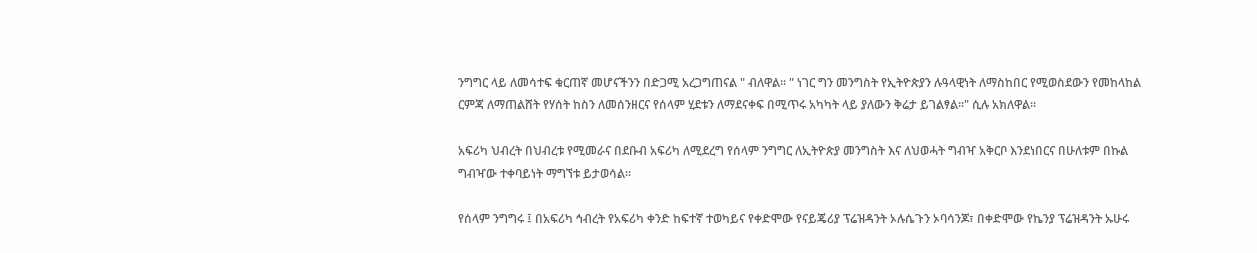ንግግር ላይ ለመሳተፍ ቁርጠኛ መሆናችንን በድጋሚ አረጋግጠናል " ብለዋል። " ነገር ግን መንግስት የኢትዮጵያን ሉዓላዊነት ለማስከበር የሚወስደውን የመከላከል ርምጃ ለማጠልሸት የሃሰት ከስን ለመሰንዘርና የሰላም ሂደቱን ለማደናቀፍ በሚጥሩ አካካት ላይ ያለውን ቅሬታ ይገልፃል።" ሲሉ አክለዋል።

አፍሪካ ህብረት በህብረቱ የሚመራና በደቡብ አፍሪካ ለሚደረግ የሰላም ንግግር ለኢትዮጵያ መንግስት እና ለህወሓት ግብዣ አቅርቦ እንደነበርና በሁለቱም በኩል ግብዣው ተቀባይነት ማግኘቱ ይታወሳል።

የሰላም ንግግሩ ፤ በአፍሪካ ኅብረት የአፍሪካ ቀንድ ከፍተኛ ተወካይና የቀድሞው የናይጄሪያ ፕሬዝዳንት ኦሉሴጉን ኦባሳንጆ፣ በቀድሞው የኬንያ ፕሬዝዳንት ኡሁሩ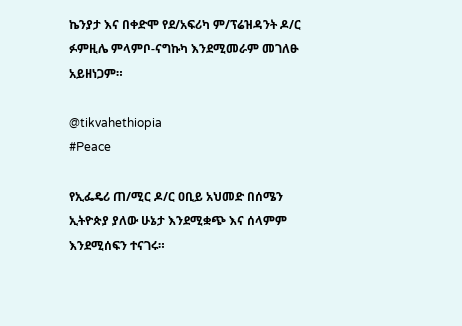ኬንያታ እና በቀድሞ የደ/አፍሪካ ም/ፕሬዝዳንት ዶ/ር ፉምዚሌ ምላምቦ-ናግኩካ እንደሚመራም መገለፁ አይዘነጋም።

@tikvahethiopia
#Peace

የኢፌዴሪ ጠ/ሚር ዶ/ር ዐቢይ አህመድ በሰሜን ኢትዮጵያ ያለው ሁኔታ እንደሚቋጭ እና ሰላምም እንደሚሰፍን ተናገሩ።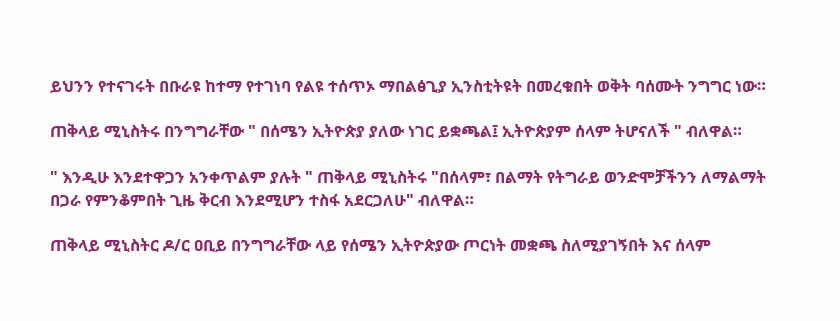ይህንን የተናገሩት በቡራዩ ከተማ የተገነባ የልዩ ተሰጥኦ ማበልፅጊያ ኢንስቲትዩት በመረቁበት ወቅት ባሰሙት ንግግር ነው።

ጠቅላይ ሚኒስትሩ በንግግራቸው " በሰሜን ኢትዮጵያ ያለው ነገር ይቋጫል፤ ኢትዮጵያም ሰላም ትሆናለች " ብለዋል።

" እንዲሁ እንደተዋጋን አንቀጥልም ያሉት " ጠቅላይ ሚኒስትሩ "በሰላም፣ በልማት የትግራይ ወንድሞቻችንን ለማልማት በጋራ የምንቆምበት ጊዜ ቅርብ እንደሚሆን ተስፋ አደርጋለሁ" ብለዋል።

ጠቅላይ ሚኒስትር ዶ/ር ዐቢይ በንግግራቸው ላይ የሰሜን ኢትዮጵያው ጦርነት መቋጫ ስለሚያገኝበት እና ሰላም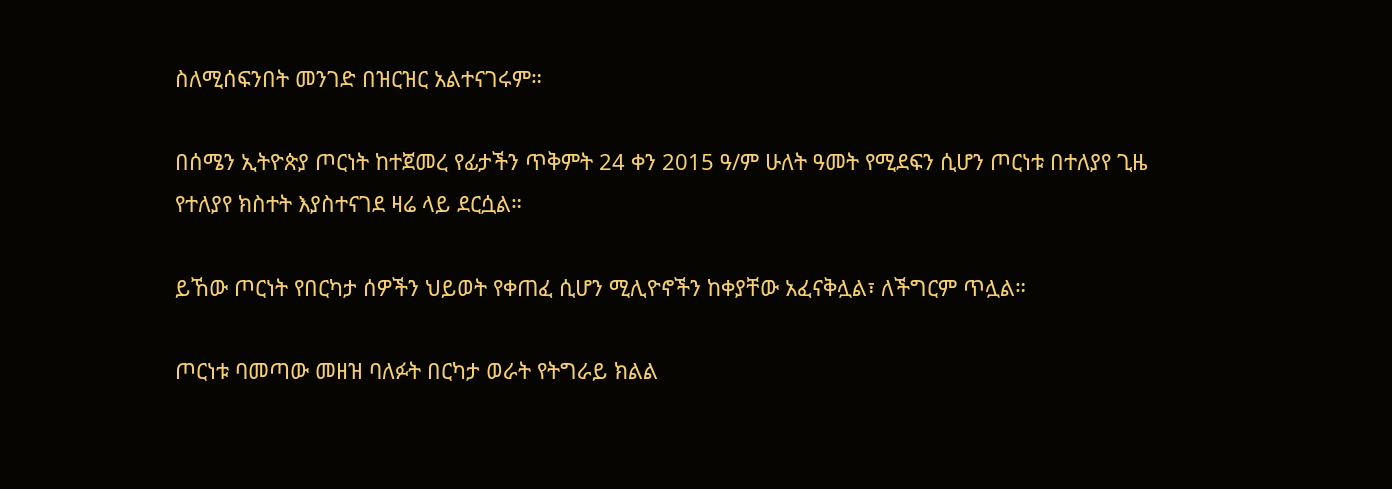ስለሚሰፍንበት መንገድ በዝርዝር አልተናገሩም።

በሰሜን ኢትዮጵያ ጦርነት ከተጀመረ የፊታችን ጥቅምት 24 ቀን 2015 ዓ/ም ሁለት ዓመት የሚደፍን ሲሆን ጦርነቱ በተለያየ ጊዜ የተለያየ ክስተት እያስተናገደ ዛሬ ላይ ደርሷል።

ይኸው ጦርነት የበርካታ ሰዎችን ህይወት የቀጠፈ ሲሆን ሚሊዮኖችን ከቀያቸው አፈናቅሏል፣ ለችግርም ጥሏል።

ጦርነቱ ባመጣው መዘዝ ባለፉት በርካታ ወራት የትግራይ ክልል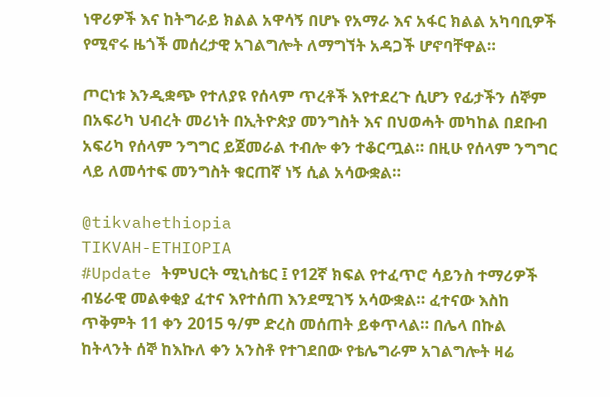ነዋሪዎች እና ከትግራይ ክልል አዋሳኝ በሆኑ የአማራ እና አፋር ክልል አካባቢዎች የሚኖሩ ዜጎች መሰረታዊ አገልግሎት ለማግኘት አዳጋች ሆኖባቸዋል።

ጦርነቱ እንዲቋጭ የተለያዩ የሰላም ጥረቶች እየተደረጉ ሲሆን የፊታችን ሰኞም በአፍሪካ ህብረት መሪነት በኢትዮጵያ መንግስት እና በህወሓት መካከል በደቡብ አፍሪካ የሰላም ንግግር ይጀመራል ተብሎ ቀን ተቆርጧል። በዚሁ የሰላም ንግግር ላይ ለመሳተፍ መንግስት ቁርጠኛ ነኝ ሲል አሳውቋል።

@tikvahethiopia
TIKVAH-ETHIOPIA
#Update ትምህርት ሚኒስቴር ፤ የ12ኛ ክፍል የተፈጥሮ ሳይንስ ተማሪዎች ብሄራዊ መልቀቂያ ፈተና እየተሰጠ እንደሚገኝ አሳውቋል። ፈተናው እስከ ጥቅምት 11 ቀን 2015 ዓ/ም ድረስ መሰጠት ይቀጥላል። በሌላ በኩል ከትላንት ሰኞ ከእኩለ ቀን አንስቶ የተገደበው የቴሌግራም አገልግሎት ዛሬ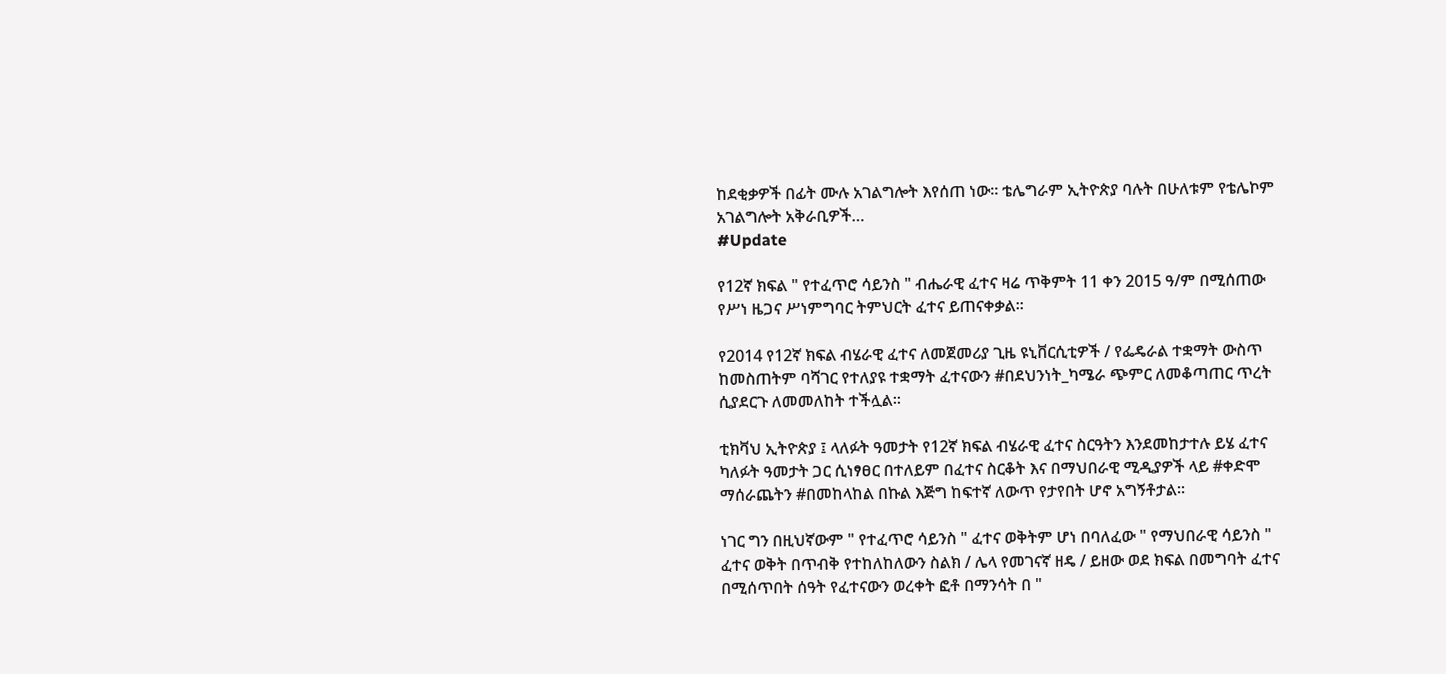ከደቂቃዎች በፊት ሙሉ አገልግሎት እየሰጠ ነው። ቴሌግራም ኢትዮጵያ ባሉት በሁለቱም የቴሌኮም አገልግሎት አቅራቢዎች…
#Update

የ12ኛ ክፍል " የተፈጥሮ ሳይንስ " ብሔራዊ ፈተና ዛሬ ጥቅምት 11 ቀን 2015 ዓ/ም በሚሰጠው የሥነ ዜጋና ሥነምግባር ትምህርት ፈተና ይጠናቀቃል።

የ2014 የ12ኛ ክፍል ብሄራዊ ፈተና ለመጀመሪያ ጊዜ ዩኒቨርሲቲዎች / የፌዴራል ተቋማት ውስጥ ከመስጠትም ባሻገር የተለያዩ ተቋማት ፈተናውን #በደህንነት_ካሜራ ጭምር ለመቆጣጠር ጥረት ሲያደርጉ ለመመለከት ተችሏል።

ቲክቫህ ኢትዮጵያ ፤ ላለፉት ዓመታት የ12ኛ ክፍል ብሄራዊ ፈተና ስርዓትን እንደመከታተሉ ይሄ ፈተና ካለፉት ዓመታት ጋር ሲነፃፀር በተለይም በፈተና ስርቆት እና በማህበራዊ ሚዲያዎች ላይ #ቀድሞ ማሰራጨትን #በመከላከል በኩል እጅግ ከፍተኛ ለውጥ የታየበት ሆኖ አግኝቶታል።

ነገር ግን በዚህኛውም " የተፈጥሮ ሳይንስ " ፈተና ወቅትም ሆነ በባለፈው " የማህበራዊ ሳይንስ " ፈተና ወቅት በጥብቅ የተከለከለውን ስልክ / ሌላ የመገናኛ ዘዴ / ይዘው ወደ ክፍል በመግባት ፈተና በሚሰጥበት ሰዓት የፈተናውን ወረቀት ፎቶ በማንሳት በ "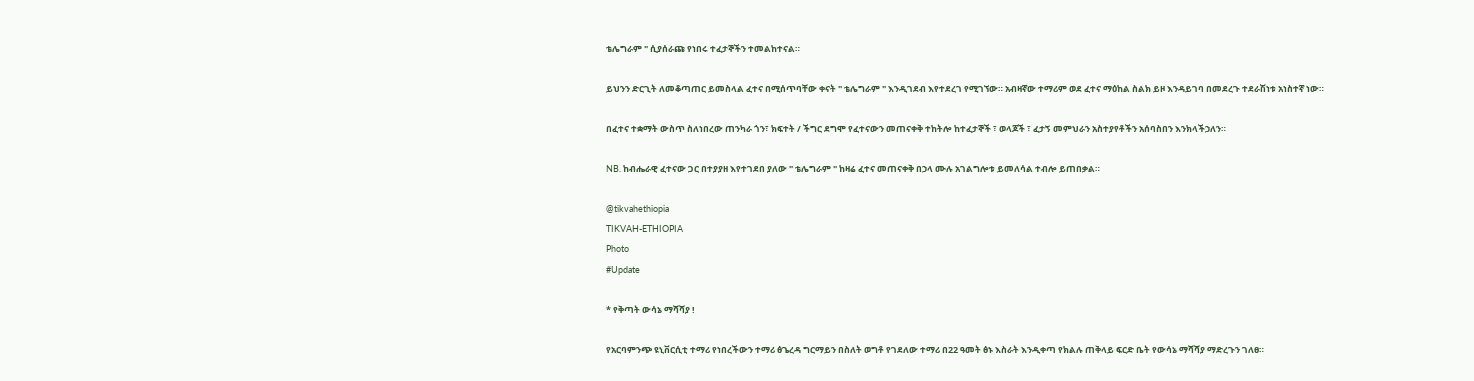ቴሌግራም " ሲያሰራጩ የነበሩ ተፈታኞችን ተመልከተናል።

ይህንን ድርጊት ለመቆጣጠር ይመስላል ፈተና በሚሰጥባቸው ቀናት " ቴሌግራም " እንዲገደብ እየተደረገ የሚገኘው። አብዛኛው ተማሪም ወደ ፈተና ማዕከል ስልክ ይዞ እንዳይገባ በመደረጉ ተደራሽነቱ አነስተኛ ነው።

በፈተና ተቋማት ውስጥ ስለነበረው ጠንካራ ጎን፣ ክፍተት / ችግር ደግሞ የፈተናውን መጠናቀቅ ተከትሎ ከተፈታኞች ፣ ወላጆች ፣ ፈታኝ መምህራን አስተያየቶችን አሰባስበን እንክላችኃለን።

NB. ከብሔራዊ ፈተናው ጋር በተያያዘ እየተገደበ ያለው " ቴሌግራም " ከዛሬ ፈተና መጠናቀቅ በኃላ ሙሉ አገልግሎቱ ይመለሳል ተብሎ ይጠበቃል።

@tikvahethiopia
TIKVAH-ETHIOPIA
Photo
#Update

* የቅጣት ውሳኔ ማሻሻያ !

የአርባምንጭ ዩኒቨርሲቲ ተማሪ የነበረችውን ተማሪ ፅጌረዳ ግርማይን በስለት ወግቶ የገደለው ተማሪ በ22 ዓመት ፅኑ እስራት እንዲቀጣ የክልሉ ጠቅላይ ፍርድ ቤት የውሳኔ ማሻሻያ ማድረጉን ገለፀ።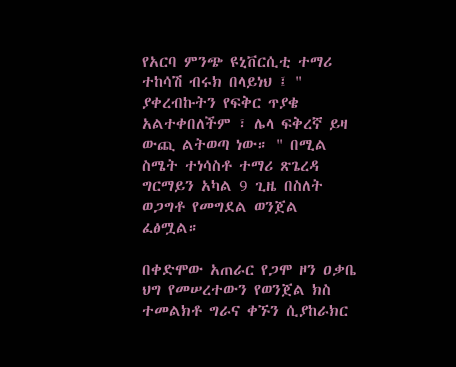የአርባ ምንጭ ዩኒቨርሲቲ ተማሪ ተከሳሽ ብሩክ በላይነህ ፤ " ያቀረብኩትን የፍቅር ጥያቄ አልተቀበለችም ፣ ሌላ ፍቅረኛ ይዛ ውጪ ልትወጣ ነው። " በሚል ስሜት ተነሳስቶ ተማሪ ጽጌረዳ ግርማይን አካል 9 ጊዜ በስለት ወጋግቶ የመግደል ወንጀል ፈፅሟል።

በቀድሞው አጠራር የጋሞ ዞን ዐቃቤ ህግ የመሠረተውን የወንጀል ክስ ተመልክቶ ግራና ቀኙን ሲያከራክር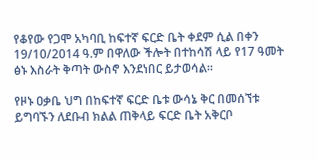የቆየው የጋሞ አካባቢ ከፍተኛ ፍርድ ቤት ቀደም ሲል በቀን 19/10/2014 ዓ.ም በዋለው ችሎት በተከሳሽ ላይ የ17 ዓመት ፅኑ እስራት ቅጣት ውስኖ እንደነበር ይታወሳል።

የዞኑ ዐቃቤ ህግ በከፍተኛ ፍርድ ቤቱ ውሳኔ ቅር በመሰኘቱ ይግባኙን ለደቡብ ክልል ጠቅላይ ፍርድ ቤት አቅርቦ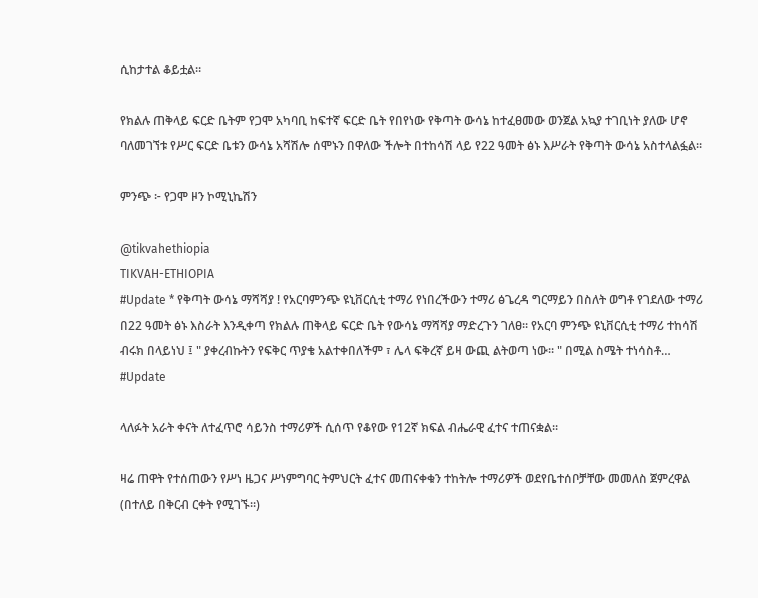ሲከታተል ቆይቷል።

የክልሉ ጠቅላይ ፍርድ ቤትም የጋሞ አካባቢ ከፍተኛ ፍርድ ቤት የበየነው የቅጣት ውሳኔ ከተፈፀመው ወንጀል አኳያ ተገቢነት ያለው ሆኖ ባለመገኘቱ የሥር ፍርድ ቤቱን ውሳኔ አሻሽሎ ሰሞኑን በዋለው ችሎት በተከሳሽ ላይ የ22 ዓመት ፅኑ እሥራት የቅጣት ውሳኔ አስተላልፏል።

ምንጭ ፦ የጋሞ ዞን ኮሚኒኬሽን

@tikvahethiopia
TIKVAH-ETHIOPIA
#Update * የቅጣት ውሳኔ ማሻሻያ ! የአርባምንጭ ዩኒቨርሲቲ ተማሪ የነበረችውን ተማሪ ፅጌረዳ ግርማይን በስለት ወግቶ የገደለው ተማሪ በ22 ዓመት ፅኑ እስራት እንዲቀጣ የክልሉ ጠቅላይ ፍርድ ቤት የውሳኔ ማሻሻያ ማድረጉን ገለፀ። የአርባ ምንጭ ዩኒቨርሲቲ ተማሪ ተከሳሽ ብሩክ በላይነህ ፤ " ያቀረብኩትን የፍቅር ጥያቄ አልተቀበለችም ፣ ሌላ ፍቅረኛ ይዛ ውጪ ልትወጣ ነው። " በሚል ስሜት ተነሳስቶ…
#Update

ላለፉት አራት ቀናት ለተፈጥሮ ሳይንስ ተማሪዎች ሲሰጥ የቆየው የ12ኛ ክፍል ብሔራዊ ፈተና ተጠናቋል።

ዛሬ ጠዋት የተሰጠውን የሥነ ዜጋና ሥነምግባር ትምህርት ፈተና መጠናቀቁን ተከትሎ ተማሪዎች ወደየቤተሰቦቻቸው መመለስ ጀምረዋል (በተለይ በቅርብ ርቀት የሚገኙ።)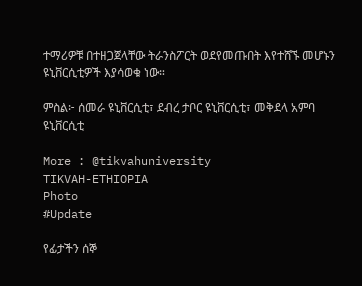ተማሪዎቹ በተዘጋጀላቸው ትራንስፖርት ወደየመጡበት እየተሸኙ መሆኑን ዩኒቨርሲቲዎች እያሳወቁ ነው።

ምስል፦ ሰመራ ዩኒቨርሲቲ፣ ደብረ ታቦር ዩኒቨርሲቲ፣ መቅደላ አምባ ዩኒቨርሲቲ

More : @tikvahuniversity
TIKVAH-ETHIOPIA
Photo
#Update

የፊታችን ሰኞ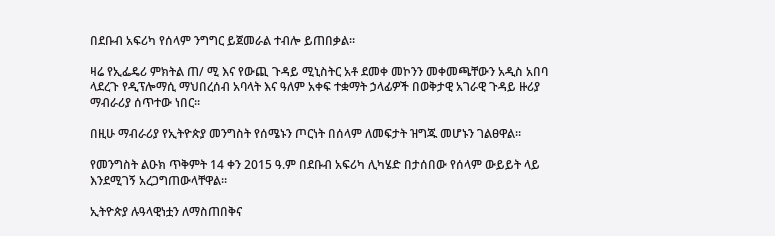በደቡብ አፍሪካ የሰላም ንግግር ይጀመራል ተብሎ ይጠበቃል።

ዛሬ የኢፌዴሪ ምክትል ጠ/ ሚ እና የውጪ ጉዳይ ሚኒስትር አቶ ደመቀ መኮንን መቀመጫቸውን አዲስ አበባ  ላደረጉ የዲፕሎማሲ ማህበረሰብ አባላት እና ዓለም አቀፍ ተቋማት ኃላፊዎች በወቅታዊ አገራዊ ጉዳይ ዙሪያ ማብራሪያ ሰጥተው ነበር።

በዚሁ ማብራሪያ የኢትዮጵያ መንግስት የሰሜኑን ጦርነት በሰላም ለመፍታት ዝግጁ መሆኑን ገልፀዋል።

የመንግስት ልዑክ ጥቅምት 14 ቀን 2015 ዓ.ም በደቡብ አፍሪካ ሊካሄድ በታሰበው የሰላም ውይይት ላይ እንደሚገኝ አረጋግጠውላቸዋል።

ኢትዮጵያ ሉዓላዊነቷን ለማስጠበቅና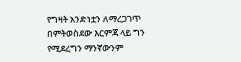የግዛት አንድነቷን ለማረጋገጥ በምትወስደው እርምጃ ላይ ግን የሚደረግን ማንኛውንም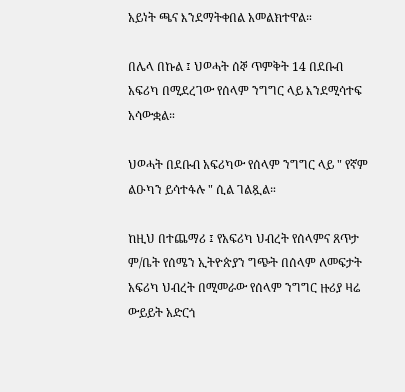አይነት ጫና እንደማትቀበል አመልክተዋል።

በሌላ በኩል ፤ ህወሓት ሰኞ ጥምቅት 14 በደቡብ አፍሪካ በሚደረገው የሰላም ንግግር ላይ እንደሚሳተፍ አሳውቋል።

ህወሓት በደቡብ አፍሪካው የሰላም ንግግር ላይ " የኛም ልዑካን ይሳተፋሉ " ሲል ገልጿል።

ከዚህ በተጨማሪ ፤ የአፍሪካ ህብረት የሰላምና ጸጥታ ም/ቤት የሰሜን ኢትዮጵያን ግጭት በሰላም ለመፍታት አፍሪካ ህብረት በሚመራው የሰላም ንግግር ዙሪያ ዛሬ ውይይት አድርጎ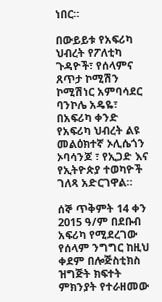ነበር።

በውይይቱ የአፍሪካ ህብረት የፖለቲካ ጉዳዮች፣ የሰላምና ጸጥታ ኮሚሽን ኮሚሽነር አምባሳደር ባንኮሌ አዴዬ፣ በአፍሪካ ቀንድ የአፍሪካ ህብረት ልዩ መልዕክተኛ ኦሊሴጎን ኦባሳንጆ ፣ የኢጋድ እና የኢትዮጵያ ተወካዮች ገለጻ አድርገዋል።

ሰኞ ጥቅምት 14 ቀን 2015 ዓ/ም በደቡብ አፍሪካ የሚደረገው የሰላም ንግግር ከዚህ ቀደም በሎጅስቲክስ ዝግጅት ክፍተት ምክንያት የተራዘመው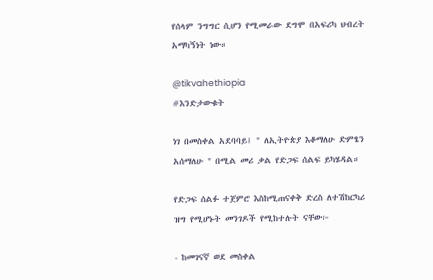የሰላም ንግግር ሲሆን የሚመራው ደግሞ በአፍሪካ ህብረት አማካኝነት ነው።

@tikvahethiopia
#እንድታውቁት

ነገ በመስቀል አደባባይ፤ " ለኢትዮጵያ እቆማለሁ ድምፄን አሰማለሁ " በሚል መሪ ቃል የድጋፍ ሰልፍ ይካሄዳል።

የድጋፍ ሰልፉ ተጀምሮ እስከሚጠናቀቅ ድረስ ለተሽከርካሪ ዝግ የሚሆኑት መንገዶች የሚከተሉት ናቸው፦

- ከመገናኛ ወደ መስቀል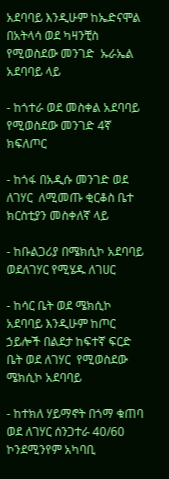አደባባይ እንዲሁም ከኤድናሞል በአትላሳ ወደ ካዛንቺስ የሚወስደው መንገድ  ኡራኤል አደባባይ ላይ

- ከጎተራ ወደ መስቀል አደባባይ የሚወስደው መንገድ 4ኛ ክፍለጦር

- ከጎፋ በአዲሱ መንገድ ወደ ለገሃር  ለሚመጡ ቂርቆስ ቤተ ክርስቲያን መስቀለኛ ላይ

- ከቡልጋሪያ በሜክሲኮ አደባባይ ወደለገሃር የሚሄዱ ለገሀር

- ከሳር ቤት ወደ ሜክሲኮ አደባባይ እንዲሁም ከጦር ኃይሎች በልደታ ከፍተኛ ፍርድ ቤት ወደ ለገሃር  የሚወስደው ሜክሲኮ አደባባይ

- ከተክለ ሃይማኖት በጎማ ቁጠባ  ወደ ለገሃር ሰንጋተራ 40/60 ኮንደሚንየም አካባቢ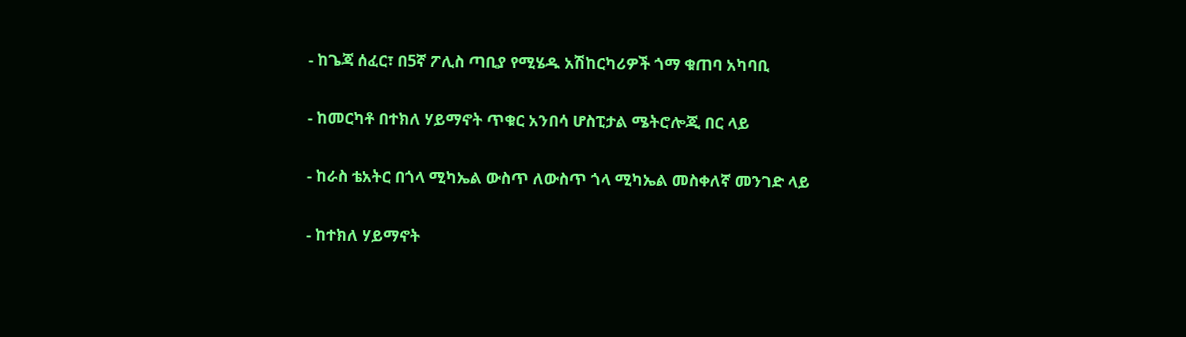- ከጌጃ ሰፈር፣ በ5ኛ ፖሊስ ጣቢያ የሚሄዱ አሽከርካሪዎች ጎማ ቁጠባ አካባቢ

- ከመርካቶ በተክለ ሃይማኖት ጥቁር አንበሳ ሆስፒታል ሜትሮሎጂ በር ላይ

- ከራስ ቴአትር በጎላ ሚካኤል ውስጥ ለውስጥ ጎላ ሚካኤል መስቀለኛ መንገድ ላይ

- ከተክለ ሃይማኖት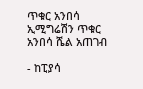ጥቁር አንበሳ ኢሚግሬሽን ጥቁር አንበሳ ሼል አጠገብ

- ከፒያሳ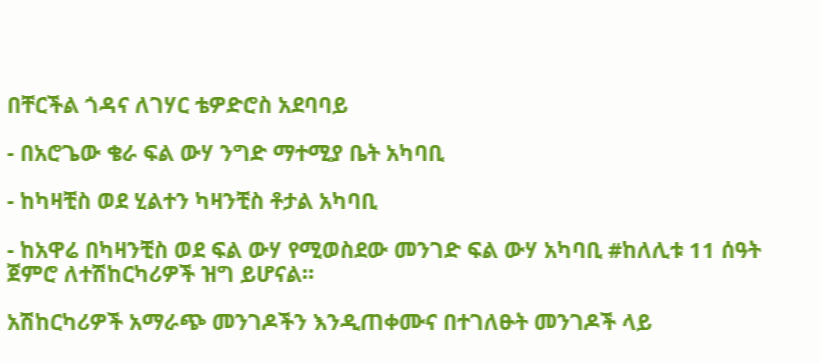በቸርችል ጎዳና ለገሃር ቴዎድሮስ አደባባይ

- በአሮጌው ቄራ ፍል ውሃ ንግድ ማተሚያ ቤት አካባቢ

- ከካዛቺስ ወደ ሂልተን ካዛንቺስ ቶታል አካባቢ

- ከአዋሬ በካዛንቺስ ወደ ፍል ውሃ የሚወስደው መንገድ ፍል ውሃ አካባቢ #ከለሊቱ 11 ሰዓት ጀምሮ ለተሽከርካሪዎች ዝግ ይሆናል።

አሽከርካሪዎች አማራጭ መንገዶችን እንዲጠቀሙና በተገለፁት መንገዶች ላይ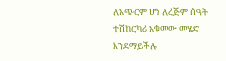ለአጭርም ሆነ ለረጅም ሰዓት ተሽከርካሪ አቁመው መሄድ እንደማይችሉ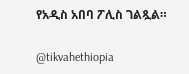የአዲስ አበባ ፖሊስ ገልጿል።

@tikvahethiopia